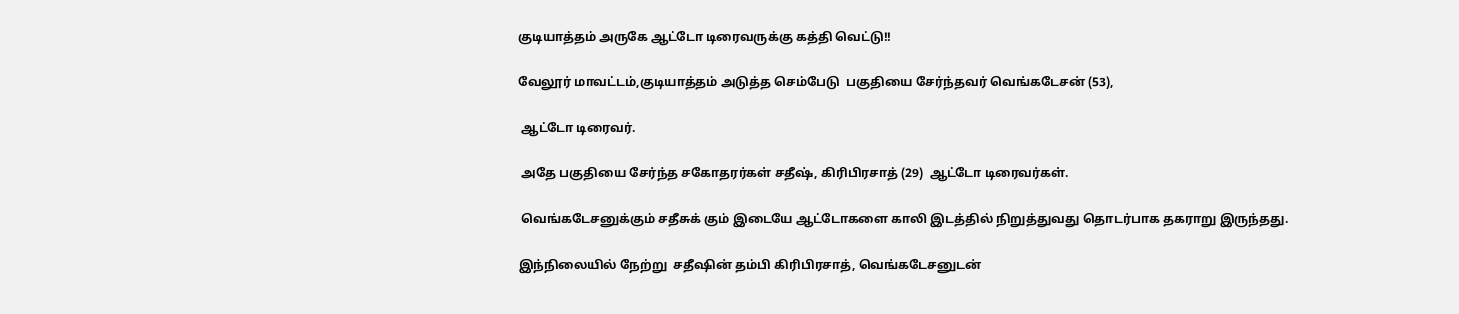குடியாத்தம் அருகே ஆட்டோ டிரைவருக்கு கத்தி வெட்டு!!

வேலூர் மாவட்டம்,குடியாத்தம் அடுத்த செம்பேடு  பகுதியை சேர்ந்தவர் வெங்கடேசன் (53),

 ஆட்டோ டிரைவர்.

 அதே பகுதியை சேர்ந்த சகோதரர்கள் சதீஷ், கிரிபிரசாத் (29)  ஆட்டோ டிரைவர்கள்.

 வெங்கடேசனுக்கும் சதீசுக் கும் இடையே ஆட்டோகளை காலி இடத்தில் நிறுத்துவது தொடர்பாக தகராறு இருந்தது.

இந்நிலையில் நேற்று  சதீஷின் தம்பி கிரிபிரசாத், வெங்கடேசனுடன்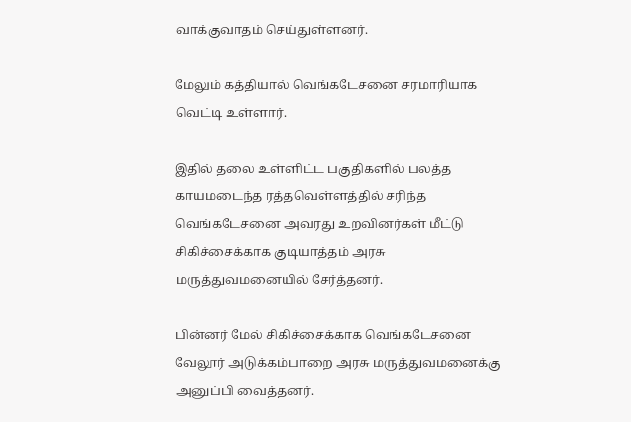வாக்குவாதம் செய்துள்ளனர்.

மேலும் கத்தியால் வெங்கடேசனை சரமாரியாக வெட்டி உள்ளார்.

இதில் தலை உள்ளிட்ட பகுதிகளில் பலத்த காயமடைந்த ரத்தவெள்ளத்தில் சரிந்த வெங்கடேசனை அவரது உறவினர்கள் மீட்டு சிகிச்சைக்காக குடியாத்தம் அரசு மருத்துவமனையில் சேர்த்தனர்.

பின்னர் மேல் சிகிச்சைக்காக வெங்கடேசனை வேலூர் அடுக்கம்பாறை அரசு மருத்துவமனைக்கு அனுப்பி வைத்தனர்.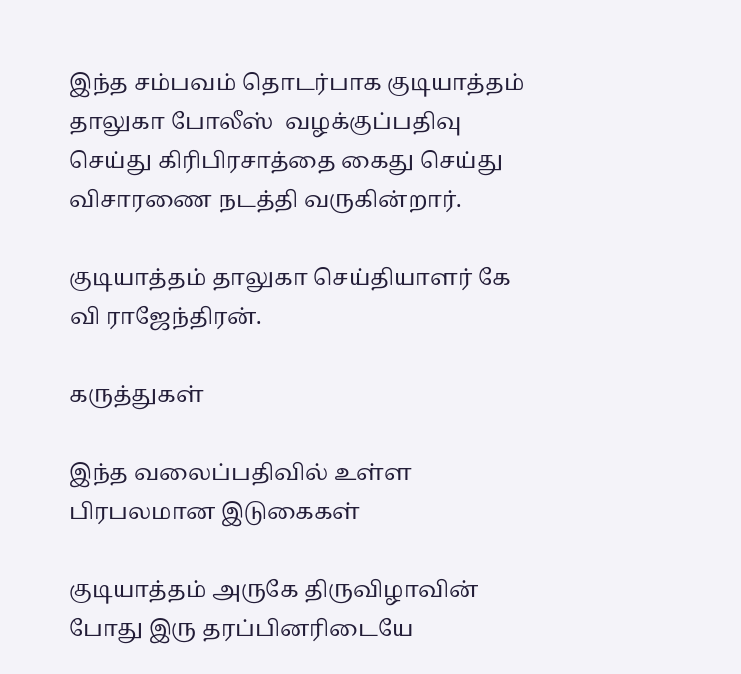இந்த சம்பவம் தொடர்பாக குடியாத்தம் தாலுகா போலீஸ்  வழக்குப்பதிவு செய்து கிரிபிரசாத்தை கைது செய்து விசாரணை நடத்தி வருகின்றார்.

குடியாத்தம் தாலுகா செய்தியாளர் கே வி ராஜேந்திரன்.

கருத்துகள்

இந்த வலைப்பதிவில் உள்ள பிரபலமான இடுகைகள்

குடியாத்தம் அருகே திருவிழாவின் போது இரு தரப்பினரிடையே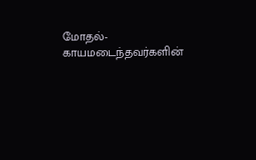மோதல்- காயமடைந்தவர்களின்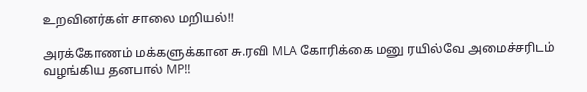உறவினர்கள் சாலை மறியல்!!

அரக்கோணம் மக்களுக்கான சு.ரவி MLA கோரிக்கை மனு ரயில்வே அமைச்சரிடம் வழங்கிய தனபால் MP!!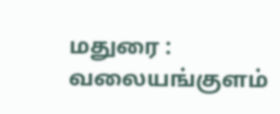மதுரை : வலையங்குளம்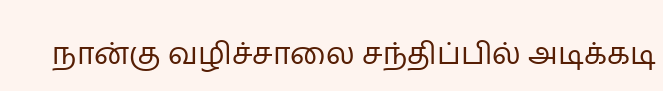நான்கு வழிச்சாலை சந்திப்பில் அடிக்கடி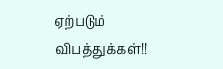ஏற்படும் விபத்துக்கள்!!